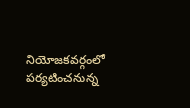నియోజకవర్గంలో పర్యటించనున్న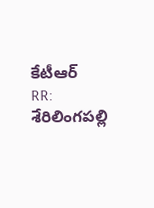కేటీఆర్
RR: శేరిలింగపల్లి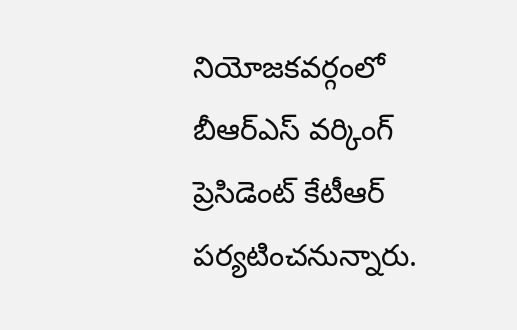నియోజకవర్గంలో బీఆర్ఎస్ వర్కింగ్ ప్రెసిడెంట్ కేటీఆర్ పర్యటించనున్నారు.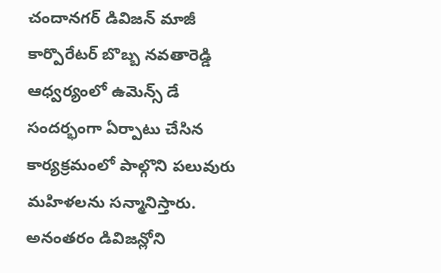చందానగర్ డివిజన్ మాజీ కార్పొరేటర్ బొబ్బ నవతారెడ్డి ఆధ్వర్యంలో ఉమెన్స్ డే సందర్భంగా ఏర్పాటు చేసిన కార్యక్రమంలో పాల్గొని పలువురు మహిళలను సన్మానిస్తారు. అనంతరం డివిజన్లోని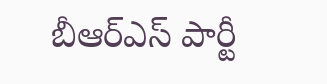బీఆర్ఎస్ పార్టీ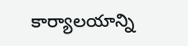కార్యాలయాన్ని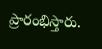ప్రారంభిస్తారు.